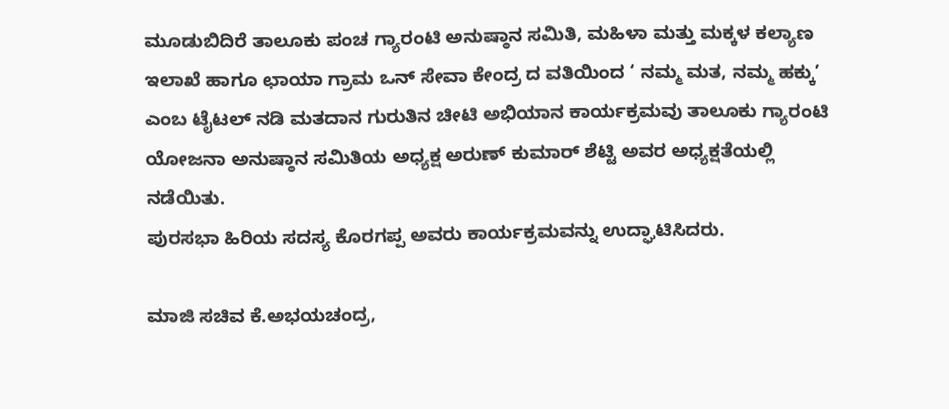ಮೂಡುಬಿದಿರೆ ತಾಲೂಕು ಪಂಚ ಗ್ಯಾರಂಟಿ ಅನುಷ್ಠಾನ ಸಮಿತಿ, ಮಹಿಳಾ ಮತ್ತು ಮಕ್ಕಳ ಕಲ್ಯಾಣ ಇಲಾಖೆ ಹಾಗೂ ಛಾಯಾ ಗ್ರಾಮ ಒನ್ ಸೇವಾ ಕೇಂದ್ರ ದ ವತಿಯಿಂದ ‘ ನಮ್ಮ ಮತ, ನಮ್ಮ ಹಕ್ಕು’ ಎಂಬ ಟೈಟಲ್ ನಡಿ ಮತದಾನ ಗುರುತಿನ ಚೀಟಿ ಅಭಿಯಾನ ಕಾರ್ಯಕ್ರಮವು ತಾಲೂಕು ಗ್ಯಾರಂಟಿ ಯೋಜನಾ ಅನುಷ್ಠಾನ ಸಮಿತಿಯ ಅಧ್ಯಕ್ಷ ಅರುಣ್ ಕುಮಾರ್ ಶೆಟ್ಟಿ ಅವರ ಅಧ್ಯಕ್ಷತೆಯಲ್ಲಿ ನಡೆಯಿತು.
ಪುರಸಭಾ ಹಿರಿಯ ಸದಸ್ಯ ಕೊರಗಪ್ಪ ಅವರು ಕಾರ್ಯಕ್ರಮವನ್ನು ಉದ್ಘಾಟಿಸಿದರು.

ಮಾಜಿ ಸಚಿವ ಕೆ.ಅಭಯಚಂದ್ರ,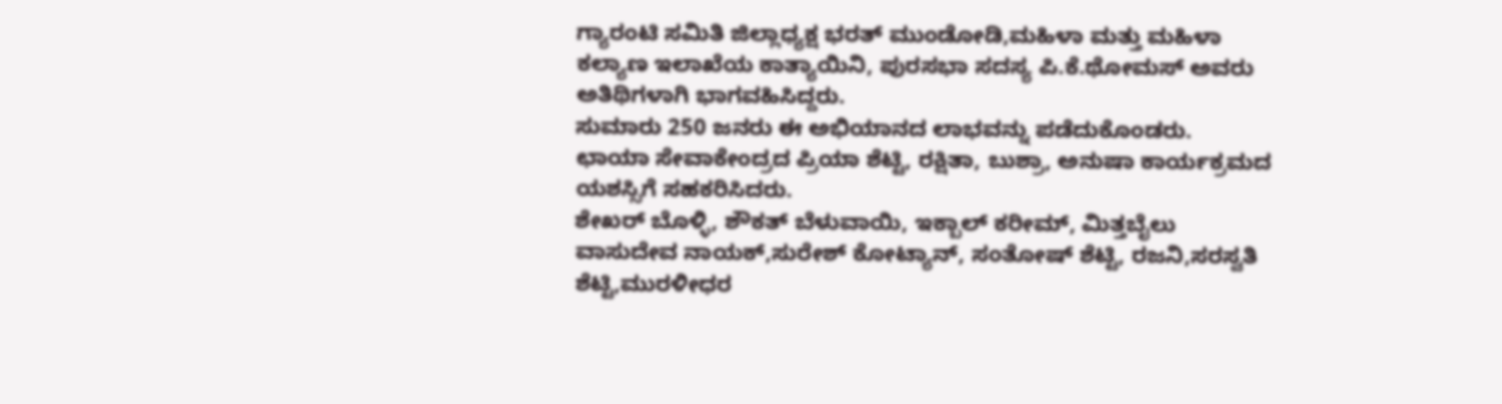ಗ್ಯಾರಂಟಿ ಸಮಿತಿ ಜಿಲ್ಲಾಧ್ಯಕ್ಷ ಭರತ್ ಮುಂಡೋಡಿ,ಮಹಿಳಾ ಮತ್ತು ಮಹಿಳಾ ಕಲ್ಯಾಣ ಇಲಾಖೆಯ ಕಾತ್ಯಾಯಿನಿ, ಪುರಸಭಾ ಸದಸ್ಯ ಪಿ.ಕೆ.ಥೋಮಸ್ ಅವರು ಅತಿಥಿಗಳಾಗಿ ಭಾಗವಹಿಸಿದ್ದರು.
ಸುಮಾರು 250 ಜನರು ಈ ಅಭಿಯಾನದ ಲಾಭವನ್ನು ಪಡೆದುಕೊಂಡರು.
ಛಾಯಾ ಸೇವಾಕೇಂದ್ರದ ಪ್ರಿಯಾ ಶೆಟ್ಟಿ, ರಕ್ಷಿತಾ, ಬುಶ್ರಾ, ಅನುಷಾ ಕಾರ್ಯಕ್ರಮದ ಯಶಸ್ಸಿಗೆ ಸಹಕರಿಸಿದರು.
ಶೇಖರ್ ಬೊಳ್ಳಿ, ಶೌಕತ್ ಬೆಳುವಾಯಿ, ಇಕ್ಬಾಲ್ ಕರೀಮ್, ಮಿತ್ತಬೈಲು ವಾಸುದೇವ ನಾಯಕ್,ಸುರೇಶ್ ಕೋಟ್ಯಾನ್, ಸಂತೋಷ್ ಶೆಟ್ಟಿ, ರಜನಿ,ಸರಸ್ವತಿ ಶೆಟ್ಟಿ,ಮುರಳೀಧರ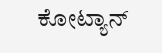ಕೋಟ್ಯಾನ್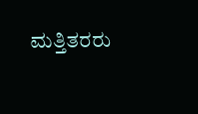ಮತ್ತಿತರರು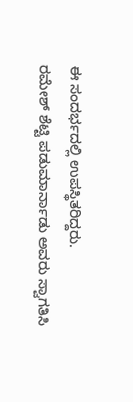ಈ ಸಂದರ್ಭದಲ್ಲಿ ಉಪಸ್ಥಿತರಿದ್ದರು.
ರಮೇಶ್ ಶೆಟ್ಟಿ ಪಡುಮಾರ್ನಾಡು ಅವರು ಸ್ವಾಗತಿಸಿ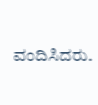ವಂದಿಸಿದರು.